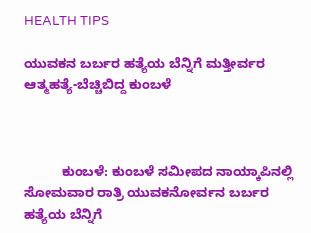HEALTH TIPS

ಯುವಕನ ಬರ್ಬರ ಹತ್ಯೆಯ ಬೆನ್ನಿಗೆ ಮತ್ತೀರ್ವರ ಆತ್ಮಹತ್ಯೆ-ಬೆಚ್ಚಿಬಿದ್ದ ಕುಂಬಳೆ



          ಕುಂಬಳೆ: ಕುಂಬಳೆ ಸಮೀಪದ ನಾಯ್ಕಾಪಿನಲ್ಲಿ ಸೋಮವಾರ ರಾತ್ರಿ ಯುವಕನೋರ್ವನ ಬರ್ಬರ ಹತ್ಯೆಯ ಬೆನ್ನಿಗೆ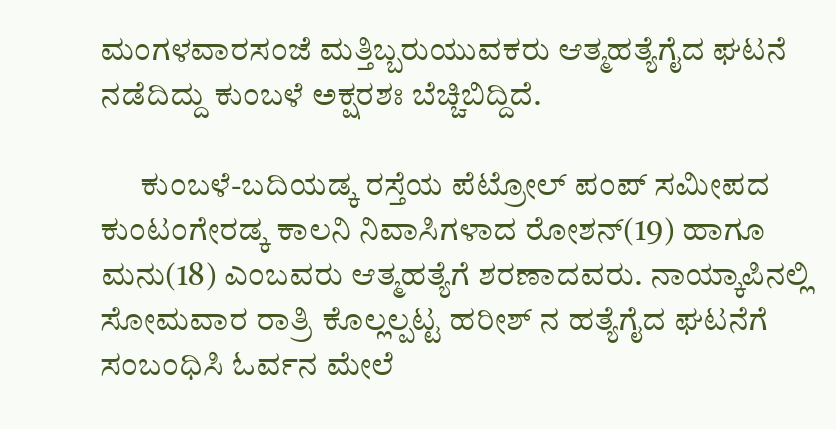ಮಂಗಳವಾರಸಂಜೆ ಮತ್ತಿಬ್ಬರುಯುವಕರು ಆತ್ಮಹತ್ಯೆಗೈದ ಘಟನೆ ನಡೆದಿದ್ದು ಕುಂಬಳೆ ಅಕ್ಷರಶಃ ಬೆಚ್ಚಿಬಿದ್ದಿದೆ.

      ಕುಂಬಳೆ-ಬದಿಯಡ್ಕ ರಸ್ತೆಯ ಪೆಟ್ರೋಲ್ ಪಂಪ್ ಸಮೀಪದ ಕುಂಟಂಗೇರಡ್ಕ ಕಾಲನಿ ನಿವಾಸಿಗಳಾದ ರೋಶನ್(19) ಹಾಗೂ ಮನು(18) ಎಂಬವರು ಆತ್ಮಹತ್ಯೆಗೆ ಶರಣಾದವರು. ನಾಯ್ಕಾಪಿನಲ್ಲಿ ಸೋಮವಾರ ರಾತ್ರಿ ಕೊಲ್ಲಲ್ಪಟ್ಟ ಹರೀಶ್ ನ ಹತ್ಯೆಗೈದ ಘಟನೆಗೆ ಸಂಬಂಧಿಸಿ ಓರ್ವನ ಮೇಲೆ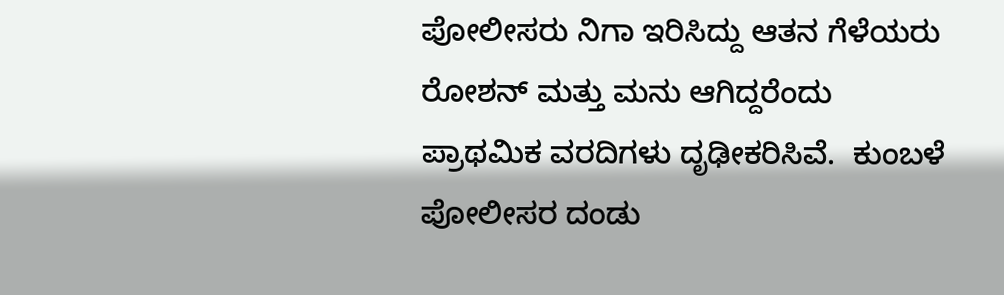ಪೋಲೀಸರು ನಿಗಾ ಇರಿಸಿದ್ದು ಆತನ ಗೆಳೆಯರು ರೋಶನ್ ಮತ್ತು ಮನು ಆಗಿದ್ದರೆಂದು ಪ್ರಾಥಮಿಕ ವರದಿಗಳು ದೃಢೀಕರಿಸಿವೆ.  ಕುಂಬಳೆ ಪೋಲೀಸರ ದಂಡು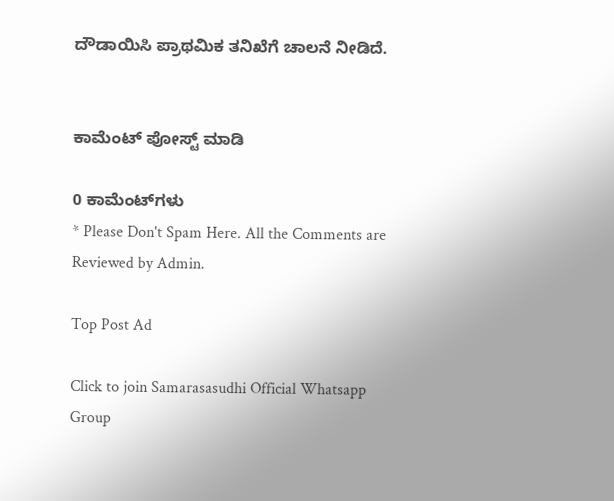ದೌಡಾಯಿಸಿ ಪ್ರಾಥಮಿಕ ತನಿಖೆಗೆ ಚಾಲನೆ ನೀಡಿದೆ.


ಕಾಮೆಂಟ್‌‌ ಪೋಸ್ಟ್‌ ಮಾಡಿ

0 ಕಾಮೆಂಟ್‌ಗಳು
* Please Don't Spam Here. All the Comments are Reviewed by Admin.

Top Post Ad

Click to join Samarasasudhi Official Whatsapp Group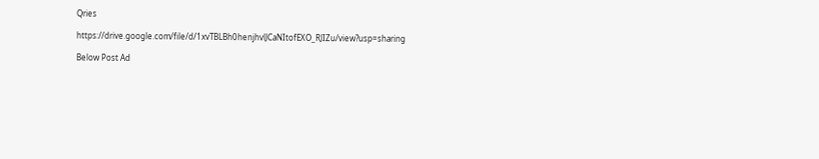Qries

https://drive.google.com/file/d/1xvTBLBh0henjhvlJCaNItofEXO_RJIZu/view?usp=sharing

Below Post Ad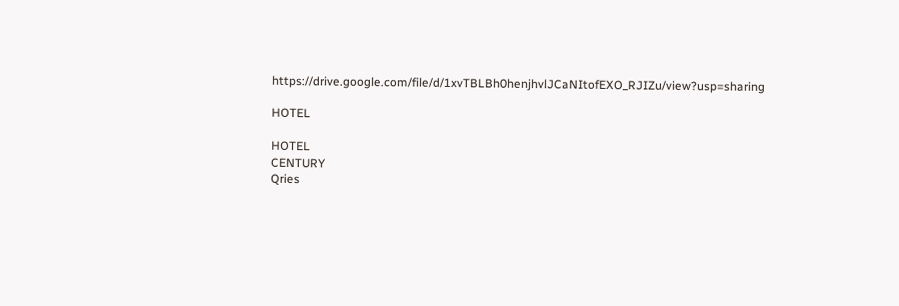https://drive.google.com/file/d/1xvTBLBh0henjhvlJCaNItofEXO_RJIZu/view?usp=sharing

HOTEL

HOTEL
CENTURY
Qries